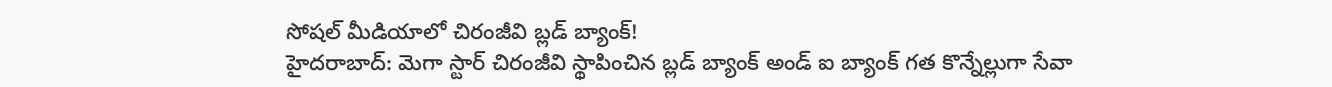సోషల్ మీడియాలో చిరంజీవి బ్లడ్ బ్యాంక్!
హైదరాబాద్: మెగా స్టార్ చిరంజీవి స్థాపించిన బ్లడ్ బ్యాంక్ అండ్ ఐ బ్యాంక్ గత కొన్నేల్లుగా సేవా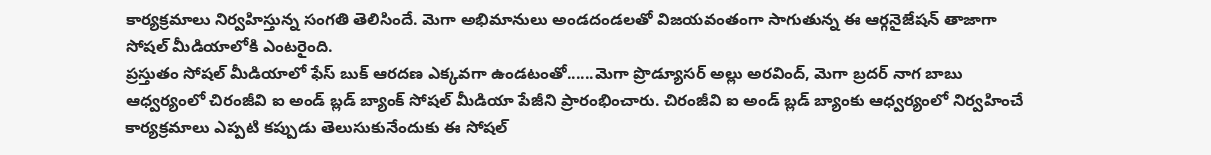కార్యక్రమాలు నిర్వహిస్తున్న సంగతి తెలిసిందే. మెగా అభిమానులు అండదండలతో విజయవంతంగా సాగుతున్న ఈ ఆర్గనైజేషన్ తాజాగా సోషల్ మీడియాలోకి ఎంటరైంది.
ప్రస్తుతం సోషల్ మీడియాలో ఫేస్ బుక్ ఆరదణ ఎక్కవగా ఉండటంతో......మెగా ప్రొడ్యూసర్ అల్లు అరవింద్, మెగా బ్రదర్ నాగ బాబు ఆధ్వర్యంలో చిరంజీవి ఐ అండ్ బ్లడ్ బ్యాంక్ సోషల్ మీడియా పేజీని ప్రారంభించారు. చిరంజీవి ఐ అండ్ బ్లడ్ బ్యాంకు ఆధ్వర్యంలో నిర్వహించే కార్యక్రమాలు ఎప్పటి కప్పుడు తెలుసుకునేందుకు ఈ సోషల్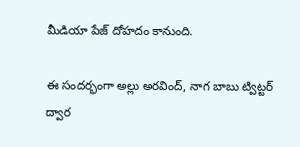మీడియా పేజ్ దోహదం కానుంది.

ఈ సందర్భంగా అల్లు అరవింద్, నాగ బాబు ట్విట్టర్ ద్వార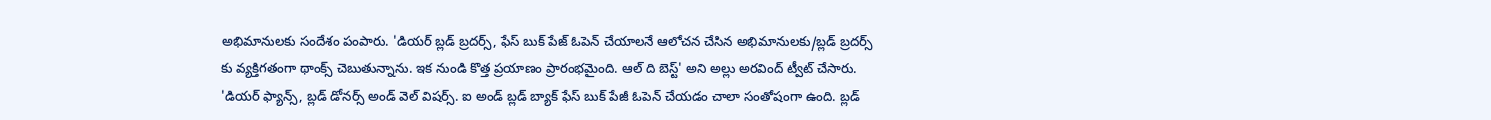అభిమానులకు సందేశం పంపారు. 'డియర్ బ్లడ్ బ్రదర్స్, ఫేస్ బుక్ పేజ్ ఓపెన్ చేయాలనే ఆలోచన చేసిన అభిమానులకు/బ్లడ్ బ్రదర్స్ కు వ్యక్తిగతంగా థాంక్స్ చెబుతున్నాను. ఇక నుండి కొత్త ప్రయాణం ప్రారంభమైంది. ఆల్ ది బెస్ట్' అని అల్లు అరవింద్ ట్వీట్ చేసారు.
'డియర్ ఫ్యాన్స్, బ్లడ్ డోనర్స్ అండ్ వెల్ విషర్స్. ఐ అండ్ బ్లడ్ బ్యాక్ ఫేస్ బుక్ పేజీ ఓపెన్ చేయడం చాలా సంతోషంగా ఉంది. బ్లడ్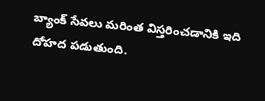బ్యాంక్ సేవలు మరింత విస్తరించడానికి ఇది దోహద పడుతుంది.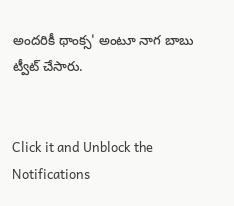అందరికీ థాంక్స' అంటూ నాగ బాబు ట్వీట్ చేసారు.


Click it and Unblock the Notifications